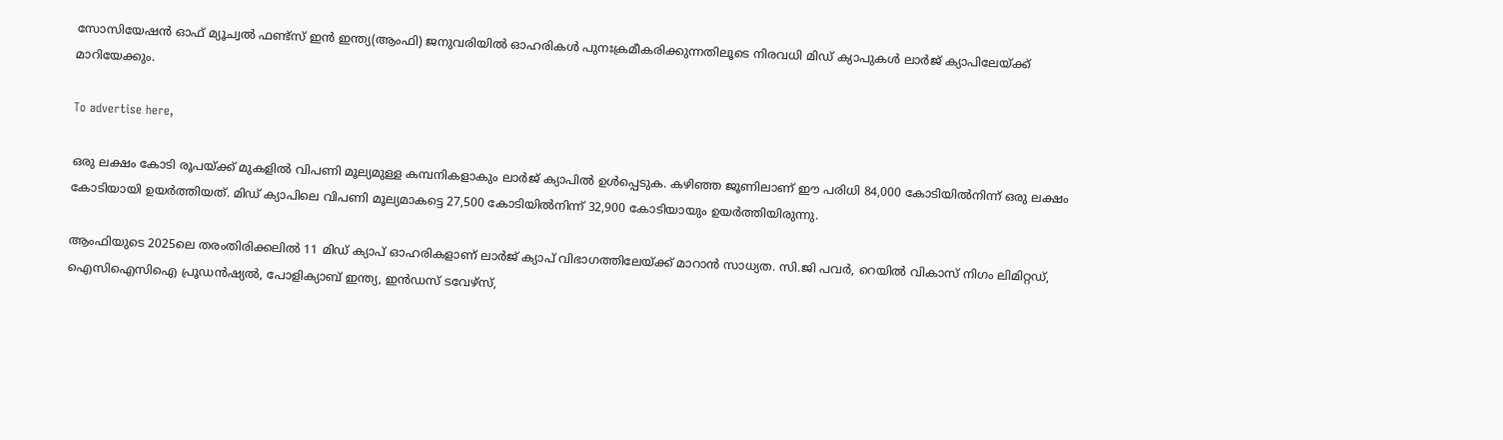സോസിയേഷന്‍ ഓഫ് മ്യൂച്വല്‍ ഫണ്ട്‌സ് ഇന്‍ ഇന്ത്യ(ആംഫി) ജനുവരിയില്‍ ഓഹരികള്‍ പുനഃക്രമീകരിക്കുന്നതിലൂടെ നിരവധി മിഡ് ക്യാപുകള്‍ ലാര്‍ജ് ക്യാപിലേയ്ക്ക് മാറിയേക്കും.

To advertise here,

ഒരു ലക്ഷം കോടി രൂപയ്ക്ക് മുകളില്‍ വിപണി മൂല്യമുള്ള കമ്പനികളാകും ലാര്‍ജ് ക്യാപില്‍ ഉള്‍പ്പെടുക. കഴിഞ്ഞ ജൂണിലാണ് ഈ പരിധി 84,000 കോടിയില്‍നിന്ന് ഒരു ലക്ഷം കോടിയായി ഉയര്‍ത്തിയത്. മിഡ് ക്യാപിലെ വിപണി മൂല്യമാകട്ടെ 27,500 കോടിയില്‍നിന്ന് 32,900 കോടിയായും ഉയര്‍ത്തിയിരുന്നു.

ആംഫിയുടെ 2025ലെ തരംതിരിക്കലില്‍ 11 മിഡ് ക്യാപ് ഓഹരികളാണ് ലാര്‍ജ് ക്യാപ് വിഭാഗത്തിലേയ്ക്ക് മാറാന്‍ സാധ്യത. സി.ജി പവര്‍, റെയില്‍ വികാസ് നിഗം ലിമിറ്റഡ്, ഐസിഐസിഐ പ്രൂഡന്‍ഷ്യല്‍, പോളിക്യാബ് ഇന്ത്യ, ഇന്‍ഡസ് ടവേഴ്‌സ്,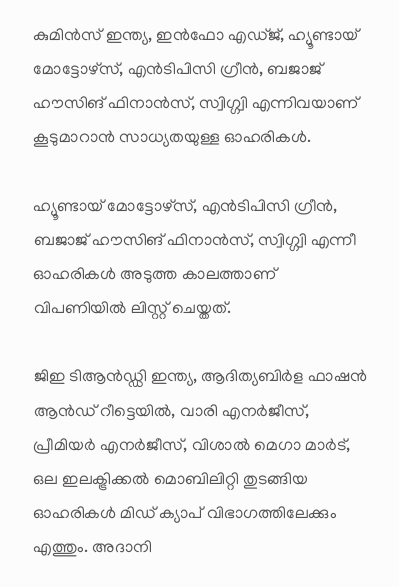കുമിന്‍സ് ഇന്ത്യ, ഇന്‍ഫോ എഡ്ജ്, ഹ്യൂണ്ടായ് മോട്ടോഴ്‌സ്, എന്‍ടിപിസി ഗ്രീന്‍, ബജാജ് ഹൗസിങ് ഫിനാന്‍സ്, സ്വിഗ്ഗ്വി എന്നിവയാണ് കൂടുമാറാന്‍ സാധ്യതയുള്ള ഓഹരികള്‍.

ഹ്യൂണ്ടായ് മോട്ടോഴ്‌സ്, എന്‍ടിപിസി ഗ്രീന്‍, ബജാജ് ഹൗസിങ് ഫിനാന്‍സ്, സ്വിഗ്ഗ്വി എന്നീ ഓഹരികള്‍ അടുത്ത കാലത്താണ് വിപണിയില്‍ ലിസ്റ്റ് ചെയ്തത്.

ജിഇ ടിആന്‍ഡ്ഡി ഇന്ത്യ, ആദിത്യബിര്‍ള ഫാഷന്‍ ആന്‍ഡ് റീട്ടെയില്‍, വാരി എനര്‍ജീസ്, പ്രീമിയര്‍ എനര്‍ജീസ്, വിശാല്‍ മെഗാ മാര്‍ട്, ഒല ഇലക്ട്രിക്കല്‍ മൊബിലിറ്റി തുടങ്ങിയ ഓഹരികള്‍ മിഡ് ക്യാപ് വിഭാഗത്തിലേക്കും എത്തും. അദാനി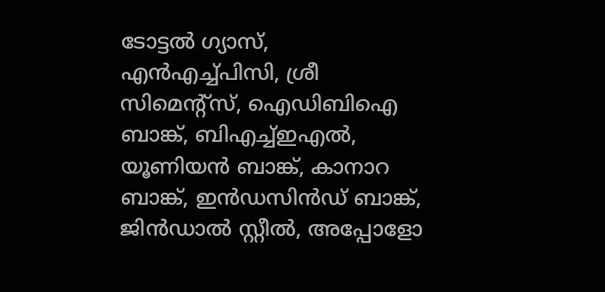ടോട്ടല്‍ ഗ്യാസ്, എന്‍എച്ച്പിസി, ശ്രീ സിമെന്റ്‌സ്, ഐഡിബിഐ ബാങ്ക്, ബിഎച്ച്ഇഎല്‍, യൂണിയന്‍ ബാങ്ക്, കാനാറ ബാങ്ക്, ഇന്‍ഡസിന്‍ഡ് ബാങ്ക്, ജിന്‍ഡാല്‍ സ്റ്റീല്‍, അപ്പോളോ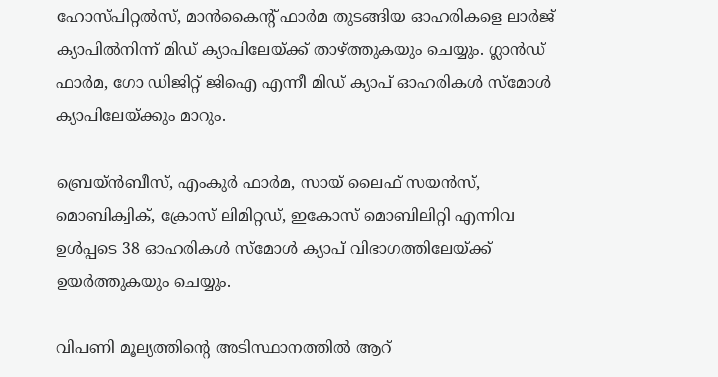ഹോസ്പിറ്റല്‍സ്, മാന്‍കൈന്റ് ഫാര്‍മ തുടങ്ങിയ ഓഹരികളെ ലാര്‍ജ് ക്യാപില്‍നിന്ന് മിഡ് ക്യാപിലേയ്ക്ക് താഴ്ത്തുകയും ചെയ്യും. ഗ്ലാന്‍ഡ് ഫാര്‍മ, ഗോ ഡിജിറ്റ് ജിഐ എന്നീ മിഡ് ക്യാപ് ഓഹരികള്‍ സ്‌മോള്‍ ക്യാപിലേയ്ക്കും മാറും.

ബ്രെയ്ന്‍ബീസ്, എംകുര്‍ ഫാര്‍മ, സായ് ലൈഫ് സയന്‍സ്, മൊബിക്വിക്, ക്രോസ് ലിമിറ്റഡ്, ഇകോസ് മൊബിലിറ്റി എന്നിവ ഉള്‍പ്പടെ 38 ഓഹരികള്‍ സ്‌മോള്‍ ക്യാപ് വിഭാഗത്തിലേയ്ക്ക് ഉയര്‍ത്തുകയും ചെയ്യും.

വിപണി മൂല്യത്തിന്റെ അടിസ്ഥാനത്തില്‍ ആറ്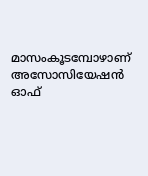മാസംകൂടമ്പോഴാണ് അസോസിയേഷന്‍ ഓഫ്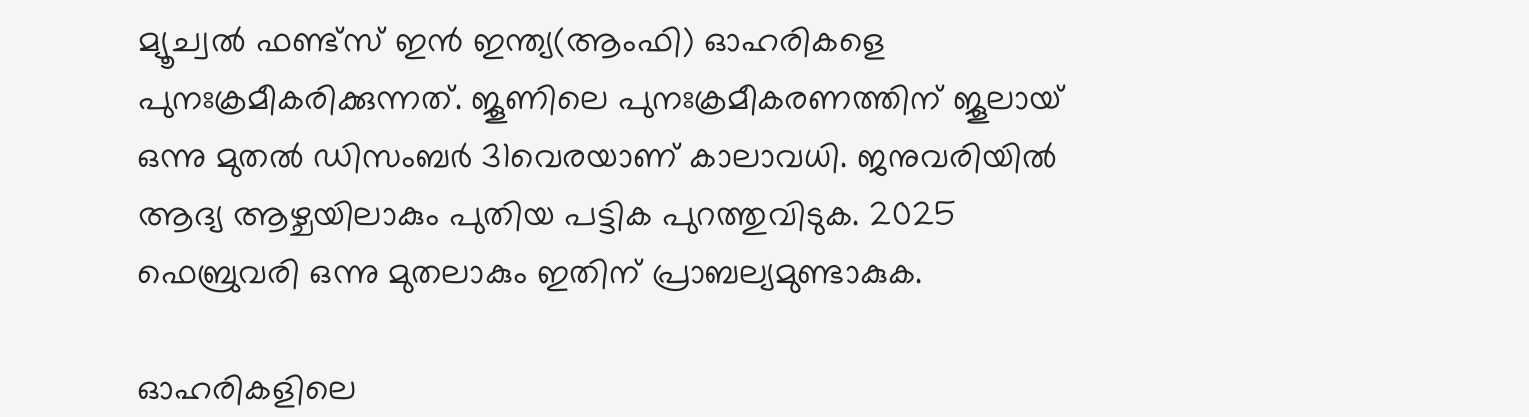മ്യൂച്വല്‍ ഫണ്ട്‌സ് ഇന്‍ ഇന്ത്യ(ആംഫി) ഓഹരികളെ പുനഃക്രമീകരിക്കുന്നത്. ജൂണിലെ പുനഃക്രമീകരണത്തിന് ജൂലായ് ഒന്നു മുതല്‍ ഡിസംബര്‍ 31വെരയാണ് കാലാവധി. ജനുവരിയില്‍ ആദ്യ ആഴ്ചയിലാകും പുതിയ പട്ടിക പുറത്തുവിടുക. 2025 ഫെബ്രുവരി ഒന്നു മുതലാകും ഇതിന് പ്രാബല്യമുണ്ടാകുക.

ഓഹരികളിലെ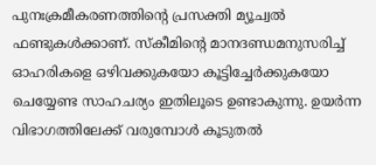പുനഃക്രമീകരണത്തിന്റെ പ്രസക്തി മ്യൂച്വല്‍ ഫണ്ടുകള്‍ക്കാണ്. സ്‌കീമിന്റെ മാനദണ്ഡമനുസരിച്ച് ഓഹരികളെ ഒഴിവക്കുകയോ കൂട്ടിച്ചേര്‍ക്കുകയോ ചെയ്യേണ്ട സാഹചര്യം ഇതിലൂടെ ഉണ്ടാകുന്നു. ഉയര്‍ന്ന വിഭാഗത്തിലേക്ക് വരുമ്പോള്‍ കൂടുതല്‍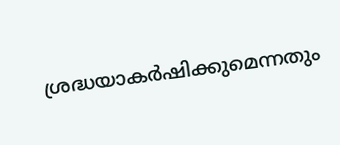ശ്രദ്ധയാകര്‍ഷിക്കുമെന്നതും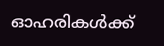ഓഹരികള്‍ക്ക്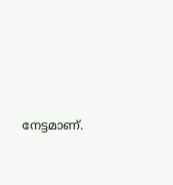നേട്ടമാണ്.